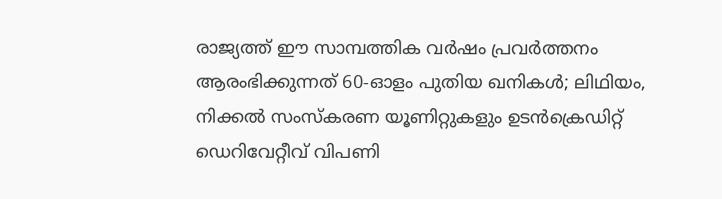രാജ്യത്ത് ഈ സാമ്പത്തിക വർഷം പ്രവർത്തനം ആരംഭിക്കുന്നത് 60-ഓളം പുതിയ ഖനികൾ; ലിഥിയം, നിക്കൽ സംസ്‌കരണ യൂണിറ്റുകളും ഉടൻക്രെഡിറ്റ് ഡെറിവേറ്റീവ് വിപണി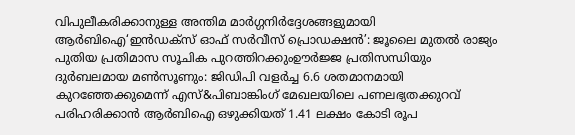വിപുലീകരിക്കാനുള്ള അന്തിമ മാർഗ്ഗനിർദ്ദേശങ്ങളുമായി ആർബിഐ‘ഇൻഡക്സ് ഓഫ് സർവീസ് പ്രൊഡക്ഷൻ’: ജൂലൈ മുതൽ രാജ്യം പുതിയ പ്രതിമാസ സൂചിക പുറത്തിറക്കുംഊർജ്ജ പ്രതിസന്ധിയും ദുർബലമായ മൺസൂണും: ജിഡിപി വളർച്ച 6.6 ശതമാനമായി കുറഞ്ഞേക്കുമെന്ന് എസ്&പിബാങ്കിംഗ് മേഖലയിലെ പണലഭ്യതക്കുറവ് പരിഹരിക്കാൻ ആർബിഐ ഒഴുക്കിയത് 1.41 ലക്ഷം കോടി രൂപ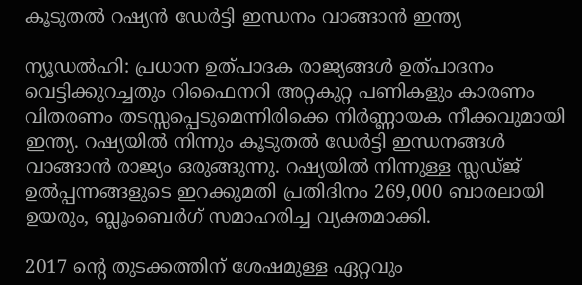കൂടുതല്‍ റഷ്യന്‍ ഡേര്‍ട്ടി ഇന്ധനം വാങ്ങാന്‍ ഇന്ത്യ

ന്യൂഡല്‍ഹി: പ്രധാന ഉത്പാദക രാജ്യങ്ങള്‍ ഉത്പാദനം വെട്ടിക്കുറച്ചതും റിഫൈനറി അറ്റകുറ്റ പണികളും കാരണം വിതരണം തടസ്സപ്പെടുമെന്നിരിക്കെ നിര്‍ണ്ണായക നീക്കവുമായി ഇന്ത്യ. റഷ്യയില്‍ നിന്നും കൂടുതല്‍ ഡേര്‍ട്ടി ഇന്ധനങ്ങള്‍ വാങ്ങാന്‍ രാജ്യം ഒരുങ്ങുന്നു. റഷ്യയില്‍ നിന്നുള്ള സ്ലഡ്ജ് ഉല്‍പ്പന്നങ്ങളുടെ ഇറക്കുമതി പ്രതിദിനം 269,000 ബാരലായി ഉയരും, ബ്ലൂംബെര്‍ഗ് സമാഹരിച്ച വ്യക്തമാക്കി.

2017 ന്റെ തുടക്കത്തിന് ശേഷമുള്ള ഏറ്റവും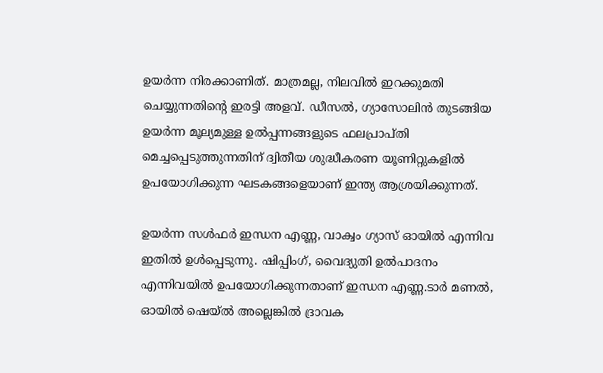ഉയര്‍ന്ന നിരക്കാണിത്. മാത്രമല്ല, നിലവില്‍ ഇറക്കുമതി ചെയ്യുന്നതിന്റെ ഇരട്ടി അളവ്. ഡീസല്‍, ഗ്യാസോലിന്‍ തുടങ്ങിയ ഉയര്‍ന്ന മൂല്യമുള്ള ഉല്‍പ്പന്നങ്ങളുടെ ഫലപ്രാപ്തി മെച്ചപ്പെടുത്തുന്നതിന് ദ്വിതീയ ശുദ്ധീകരണ യൂണിറ്റുകളില്‍ ഉപയോഗിക്കുന്ന ഘടകങ്ങളെയാണ് ഇന്ത്യ ആശ്രയിക്കുന്നത്.

ഉയര്‍ന്ന സള്‍ഫര്‍ ഇന്ധന എണ്ണ, വാക്വം ഗ്യാസ് ഓയില്‍ എന്നിവ ഇതില്‍ ഉള്‍പ്പെടുന്നു. ഷിപ്പിംഗ്, വൈദ്യുതി ഉല്‍പാദനം എന്നിവയില്‍ ഉപയോഗിക്കുന്നതാണ് ഇന്ധന എണ്ണ.ടാര്‍ മണല്‍, ഓയില്‍ ഷെയ്ല്‍ അല്ലെങ്കില്‍ ദ്രാവക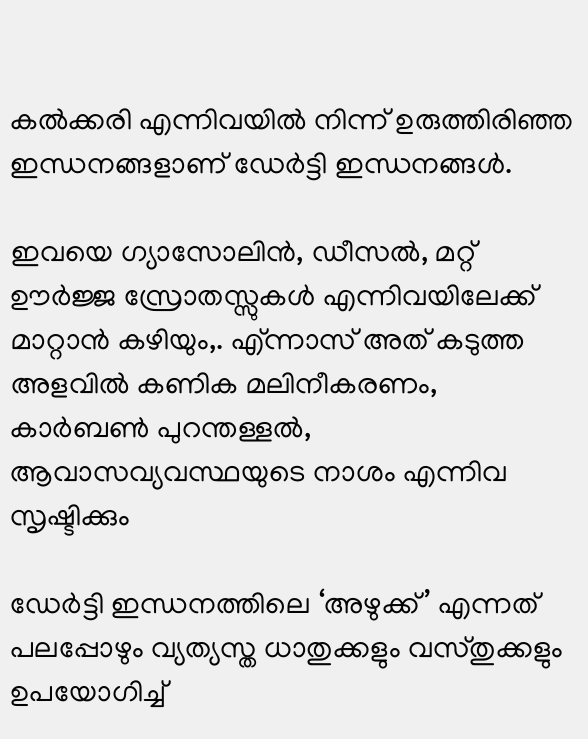കല്‍ക്കരി എന്നിവയില്‍ നിന്ന് ഉരുത്തിരിഞ്ഞ ഇന്ധനങ്ങളാണ് ഡേര്‍ട്ടി ഇന്ധനങ്ങള്‍.

ഇവയെ ഗ്യാസോലിന്‍, ഡീസല്‍, മറ്റ് ഊര്‍ജ്ജ സ്രോതസ്സുകള്‍ എന്നിവയിലേക്ക് മാറ്റാന്‍ കഴിയും,. എ്ന്നാസ് അത് കടുത്ത അളവില്‍ കണിക മലിനീകരണം, കാര്‍ബണ്‍ പുറന്തള്ളല്‍, ആവാസവ്യവസ്ഥയുടെ നാശം എന്നിവ സൃഷ്ടിക്കും

ഡേര്‍ട്ടി ഇന്ധനത്തിലെ ‘അഴുക്ക്’ എന്നത് പലപ്പോഴും വ്യത്യസ്ത ധാതുക്കളും വസ്തുക്കളും ഉപയോഗിച്ച്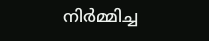നിര്‍മ്മിച്ച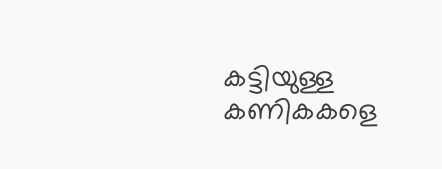കട്ടിയുള്ള കണികകളെ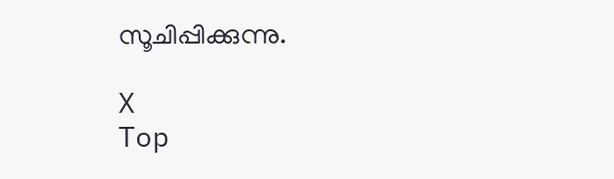സൂചിപ്പിക്കുന്നു.

X
Top